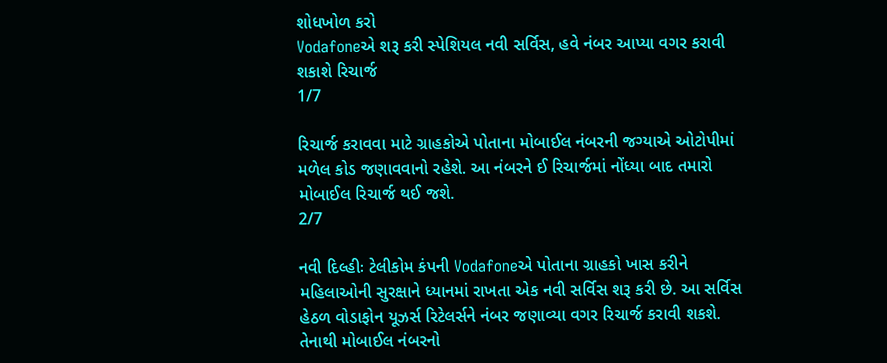શોધખોળ કરો
Vodafoneએ શરૂ કરી સ્પેશિયલ નવી સર્વિસ, હવે નંબર આપ્યા વગર કરાવી શકાશે રિચાર્જ
1/7

રિચાર્જ કરાવવા માટે ગ્રાહકોએ પોતાના મોબાઈલ નંબરની જગ્યાએ ઓટોપીમાં મળેલ કોડ જણાવવાનો રહેશે. આ નંબરને ઈ રિચાર્જમાં નોંધ્યા બાદ તમારો મોબાઈલ રિચાર્જ થઈ જશે.
2/7

નવી દિલ્હીઃ ટેલીકોમ કંપની Vodafoneએ પોતાના ગ્રાહકો ખાસ કરીને મહિલાઓની સુરક્ષાને ધ્યાનમાં રાખતા એક નવી સર્વિસ શરૂ કરી છે. આ સર્વિસ હેઠળ વોડાફોન યૂઝર્સ રિટેલર્સને નંબર જણાવ્યા વગર રિચાર્જ કરાવી શકશે. તેનાથી મોબાઈલ નંબરનો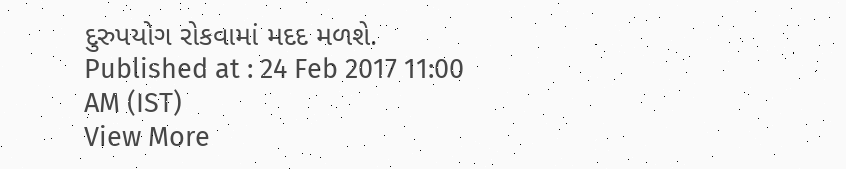દુરુપયોગ રોકવામાં મદદ મળશે.
Published at : 24 Feb 2017 11:00 AM (IST)
View More